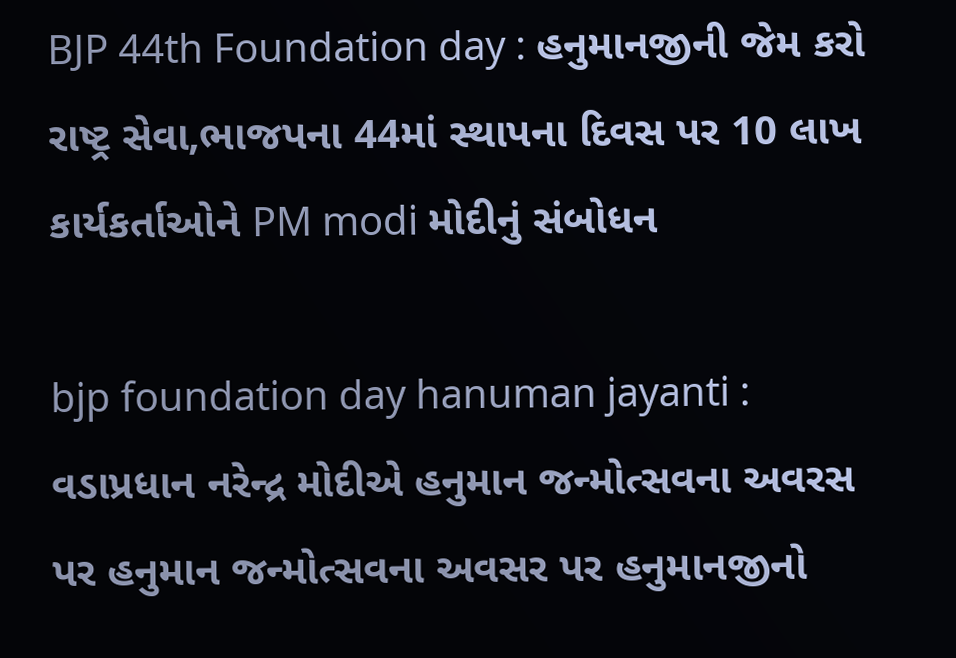BJP 44th Foundation day : હનુમાનજીની જેમ કરો રાષ્ટ્ર સેવા,ભાજપના 44માં સ્થાપના દિવસ પર 10 લાખ કાર્યકર્તાઓને PM modi મોદીનું સંબોધન

bjp foundation day hanuman jayanti : વડાપ્રધાન નરેન્દ્ર મોદીએ હનુમાન જન્મોત્સવના અવરસ પર હનુમાન જન્મોત્સવના અવસર પર હનુમાનજીનો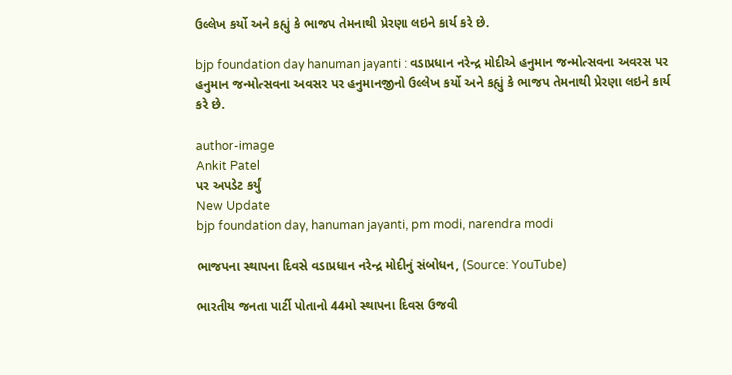ઉલ્લેખ કર્યો અને કહ્યું કે ભાજપ તેમનાથી પ્રેરણા લઇને કાર્ય કરે છે.

bjp foundation day hanuman jayanti : વડાપ્રધાન નરેન્દ્ર મોદીએ હનુમાન જન્મોત્સવના અવરસ પર હનુમાન જન્મોત્સવના અવસર પર હનુમાનજીનો ઉલ્લેખ કર્યો અને કહ્યું કે ભાજપ તેમનાથી પ્રેરણા લઇને કાર્ય કરે છે.

author-image
Ankit Patel
પર અપડેટ કર્યું
New Update
bjp foundation day, hanuman jayanti, pm modi, narendra modi

ભાજપના સ્થાપના દિવસે વડાપ્રધાન નરેન્દ્ર મોદીનું સંબોધન, (Source: YouTube)

ભારતીય જનતા પાર્ટી પોતાનો 44મો સ્થાપના દિવસ ઉજવી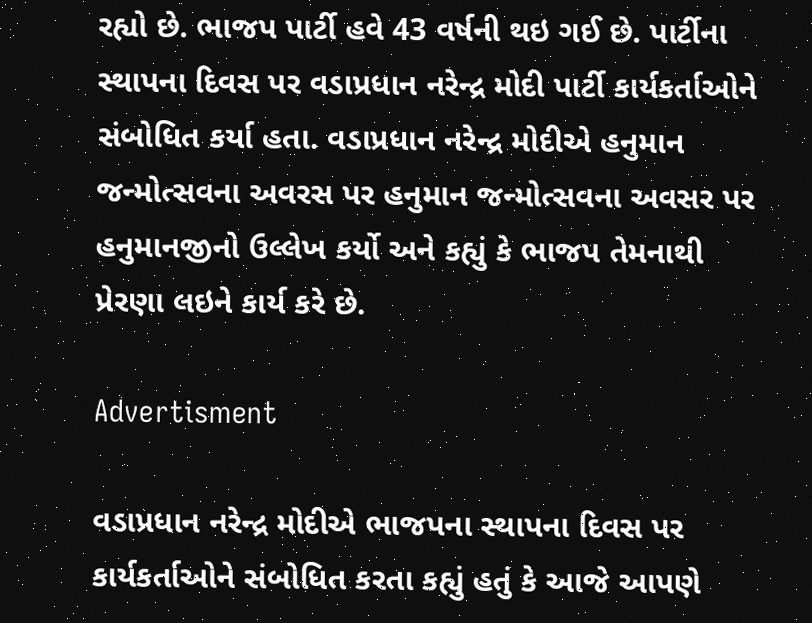રહ્યો છે. ભાજપ પાર્ટી હવે 43 વર્ષની થઇ ગઈ છે. પાર્ટીના સ્થાપના દિવસ પર વડાપ્રધાન નરેન્દ્ર મોદી પાર્ટી કાર્યકર્તાઓને સંબોધિત કર્યા હતા. વડાપ્રધાન નરેન્દ્ર મોદીએ હનુમાન જન્મોત્સવના અવરસ પર હનુમાન જન્મોત્સવના અવસર પર હનુમાનજીનો ઉલ્લેખ કર્યો અને કહ્યું કે ભાજપ તેમનાથી પ્રેરણા લઇને કાર્ય કરે છે.

Advertisment

વડાપ્રધાન નરેન્દ્ર મોદીએ ભાજપના સ્થાપના દિવસ પર કાર્યકર્તાઓને સંબોધિત કરતા કહ્યું હતું કે આજે આપણે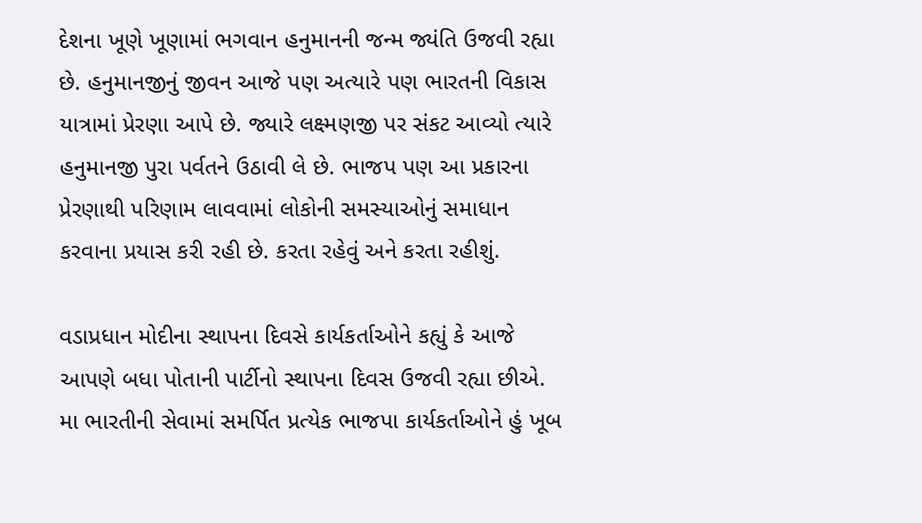દેશના ખૂણે ખૂણામાં ભગવાન હનુમાનની જન્મ જ્યંતિ ઉજવી રહ્યા છે. હનુમાનજીનું જીવન આજે પણ અત્યારે પણ ભારતની વિકાસ યાત્રામાં પ્રેરણા આપે છે. જ્યારે લક્ષ્મણજી પર સંકટ આવ્યો ત્યારે હનુમાનજી પુરા પર્વતને ઉઠાવી લે છે. ભાજપ પણ આ પ્રકારના પ્રેરણાથી પરિણામ લાવવામાં લોકોની સમસ્યાઓનું સમાધાન કરવાના પ્રયાસ કરી રહી છે. કરતા રહેવું અને કરતા રહીશું.

વડાપ્રધાન મોદીના સ્થાપના દિવસે કાર્યકર્તાઓને કહ્યું કે આજે આપણે બધા પોતાની પાર્ટીનો સ્થાપના દિવસ ઉજવી રહ્યા છીએ. મા ભારતીની સેવામાં સમર્પિત પ્રત્યેક ભાજપા કાર્યકર્તાઓને હું ખૂબ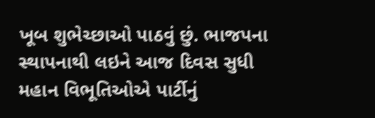ખૂબ શુભેચ્છાઓ પાઠવું છું. ભાજપના સ્થાપનાથી લઇને આજ દિવસ સુધી મહાન વિભૂતિઓએ પાર્ટીનું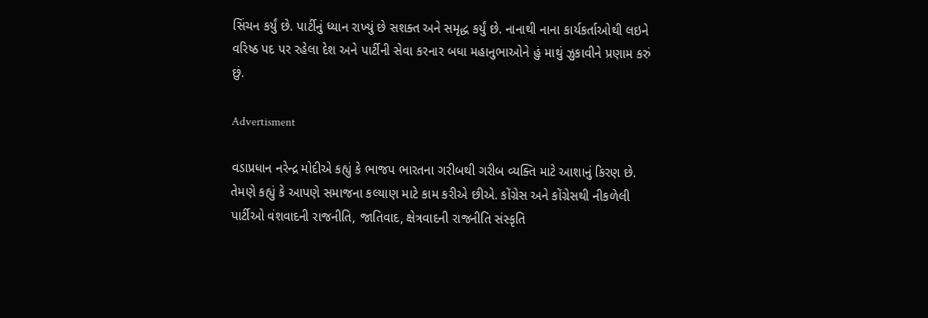સિંચન કર્યું છે. પાર્ટીનું ધ્યાન રાખ્યું છે સશક્ત અને સમૃદ્ધ કર્યું છે. નાનાથી નાના કાર્યકર્તાઓથી લઇને વરિષ્ઠ પદ પર રહેલા દેશ અને પાર્ટીની સેવા કરનાર બધા મહાનુભાઓને હું માથું ઝુકાવીને પ્રણામ કરું છું.

Advertisment

વડાપ્રધાન નરેન્દ્ર મોદીએ કહ્યું કે ભાજપ ભારતના ગરીબથી ગરીબ વ્યક્તિ માટે આશાનું કિરણ છે. તેમણે કહ્યું કે આપણે સમાજના કલ્યાણ માટે કામ કરીએ છીએ. કોંગ્રેસ અને કોંગ્રેસથી નીકળેલી પાર્ટીઓ વંશવાદની રાજનીતિ, જાતિવાદ, ક્ષેત્રવાદની રાજનીતિ સંસ્કૃતિ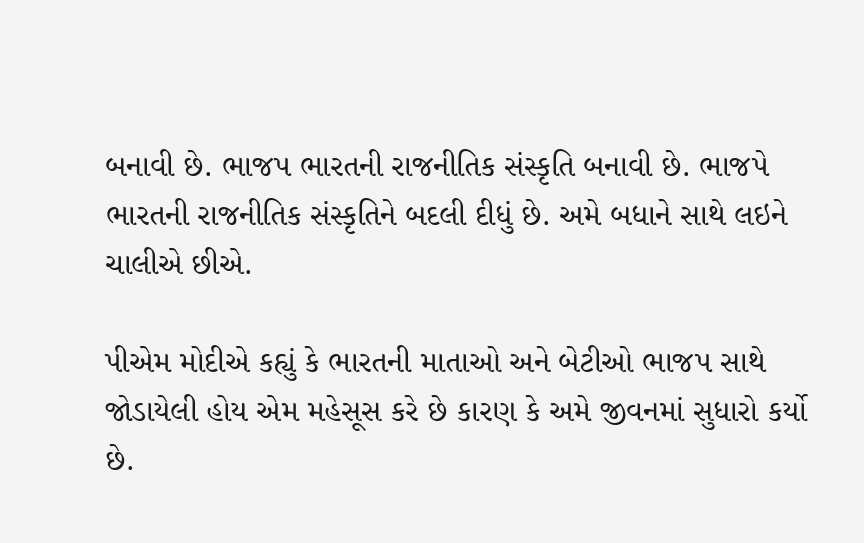બનાવી છે. ભાજપ ભારતની રાજનીતિક સંસ્કૃતિ બનાવી છે. ભાજપે ભારતની રાજનીતિક સંસ્કૃતિને બદલી દીધું છે. અમે બધાને સાથે લઇને ચાલીએ છીએ.

પીએમ મોદીએ કહ્યું કે ભારતની માતાઓ અને બેટીઓ ભાજપ સાથે જોડાયેલી હોય એમ મહેસૂસ કરે છે કારણ કે અમે જીવનમાં સુધારો કર્યો છે.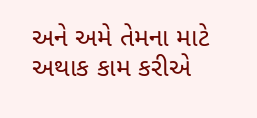અને અમે તેમના માટે અથાક કામ કરીએ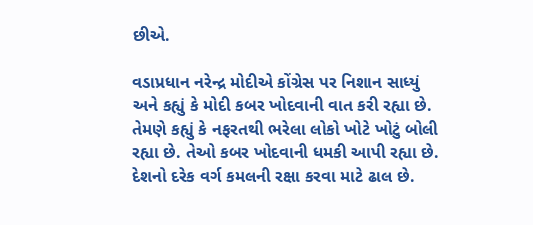છીએ.

વડાપ્રધાન નરેન્દ્ર મોદીએ કોંગ્રેસ પર નિશાન સાધ્યું અને કહ્યું કે મોદી કબર ખોદવાની વાત કરી રહ્યા છે. તેમણે કહ્યું કે નફરતથી ભરેલા લોકો ખોટે ખોટું બોલી રહ્યા છે. તેઓ કબર ખોદવાની ધમકી આપી રહ્યા છે. દેશનો દરેક વર્ગ કમલની રક્ષા કરવા માટે ઢાલ છે.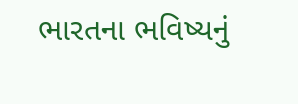ભારતના ભવિષ્યનું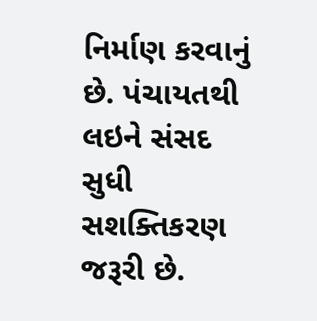નિર્માણ કરવાનું છે. પંચાયતથી લઇને સંસદ સુધી સશક્તિકરણ જરૂરી છે.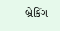બ્રેકિંગ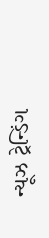ન્યૂઝ ટ્રેન્ડિંગ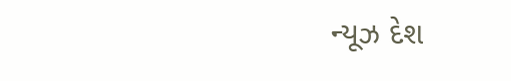ન્યૂઝ દેશ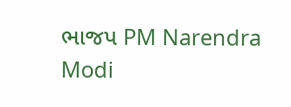ભાજપ PM Narendra Modi